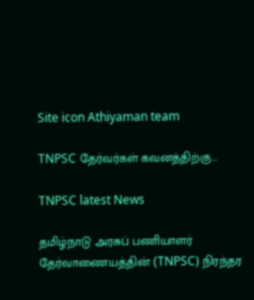Site icon Athiyaman team

TNPSC தேர்வர்கள் கவனத்திற்கு…

TNPSC latest News

தமிழ்நாடு அரசுப் பணியாளர் தேர்வாணையத்தின் (TNPSC) நிரந்தர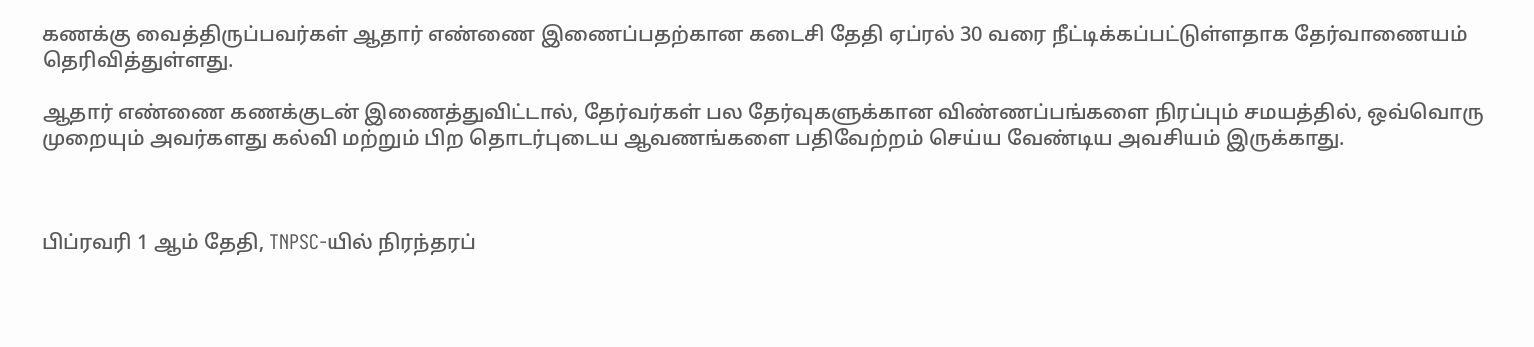கணக்கு வைத்திருப்பவர்கள் ஆதார் எண்ணை இணைப்பதற்கான கடைசி தேதி ஏப்ரல் 30 வரை நீட்டிக்கப்பட்டுள்ளதாக தேர்வாணையம் தெரிவித்துள்ளது.

ஆதார் எண்ணை கணக்குடன் இணைத்துவிட்டால், தேர்வர்கள் பல தேர்வுகளுக்கான விண்ணப்பங்களை நிரப்பும் சமயத்தில், ஒவ்வொரு முறையும் அவர்களது கல்வி மற்றும் பிற தொடர்புடைய ஆவணங்களை பதிவேற்றம் செய்ய வேண்டிய அவசியம் இருக்காது.



பிப்ரவரி 1 ஆம் தேதி, TNPSC-யில் நிரந்தரப்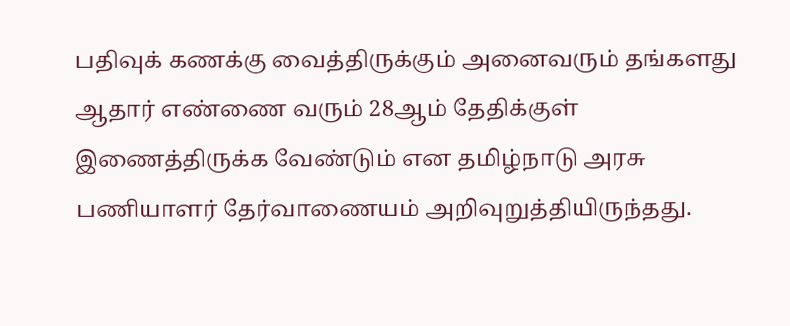பதிவுக் கணக்கு வைத்திருக்கும் அனைவரும் தங்களது ஆதார் எண்ணை வரும் 28ஆம் தேதிக்குள் இணைத்திருக்க வேண்டும் என தமிழ்நாடு அரசு பணியாளர் தேர்வாணையம் அறிவுறுத்தியிருந்தது.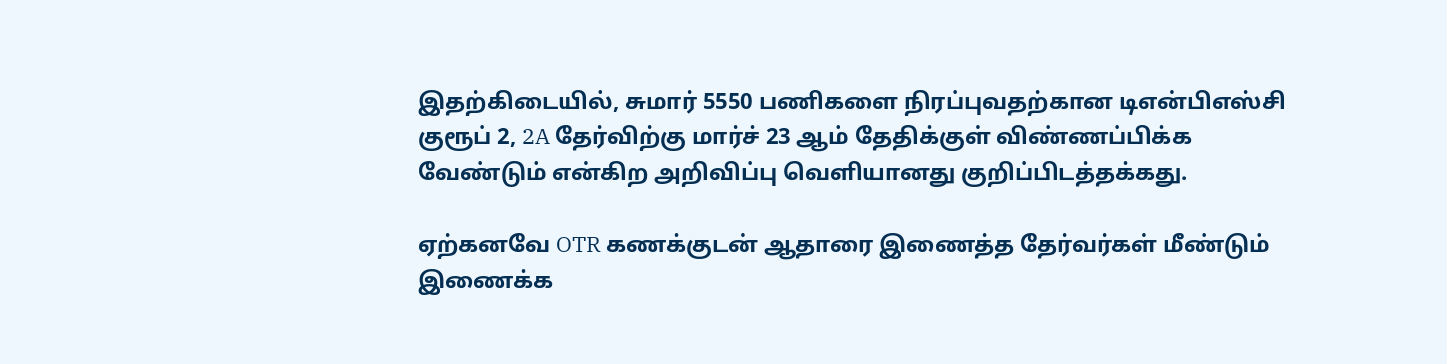இதற்கிடையில், சுமார் 5550 பணிகளை நிரப்புவதற்கான டிஎன்பிஎஸ்சி குரூப் 2, 2A தேர்விற்கு மார்ச் 23 ஆம் தேதிக்குள் விண்ணப்பிக்க வேண்டும் என்கிற அறிவிப்பு வெளியானது குறிப்பிடத்தக்கது.

ஏற்கனவே OTR கணக்குடன் ஆதாரை இணைத்த தேர்வர்கள் மீண்டும் இணைக்க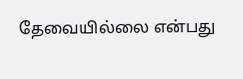தேவையில்லை என்பது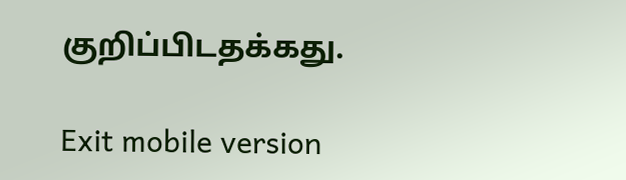குறிப்பிடதக்கது.

Exit mobile version